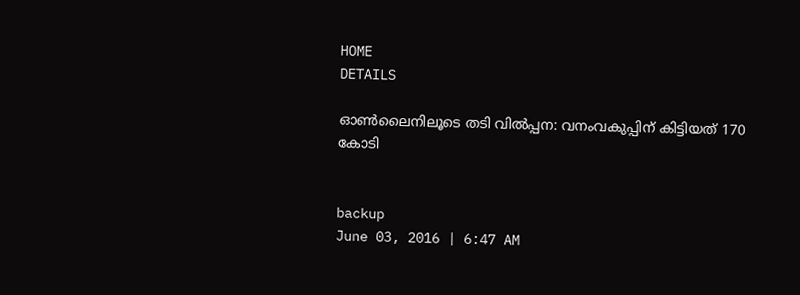HOME
DETAILS

ഓണ്‍ലൈനിലൂടെ തടി വില്‍പ്പന: വനംവകുപ്പിന് കിട്ടിയത് 170 കോടി


backup
June 03, 2016 | 6:47 AM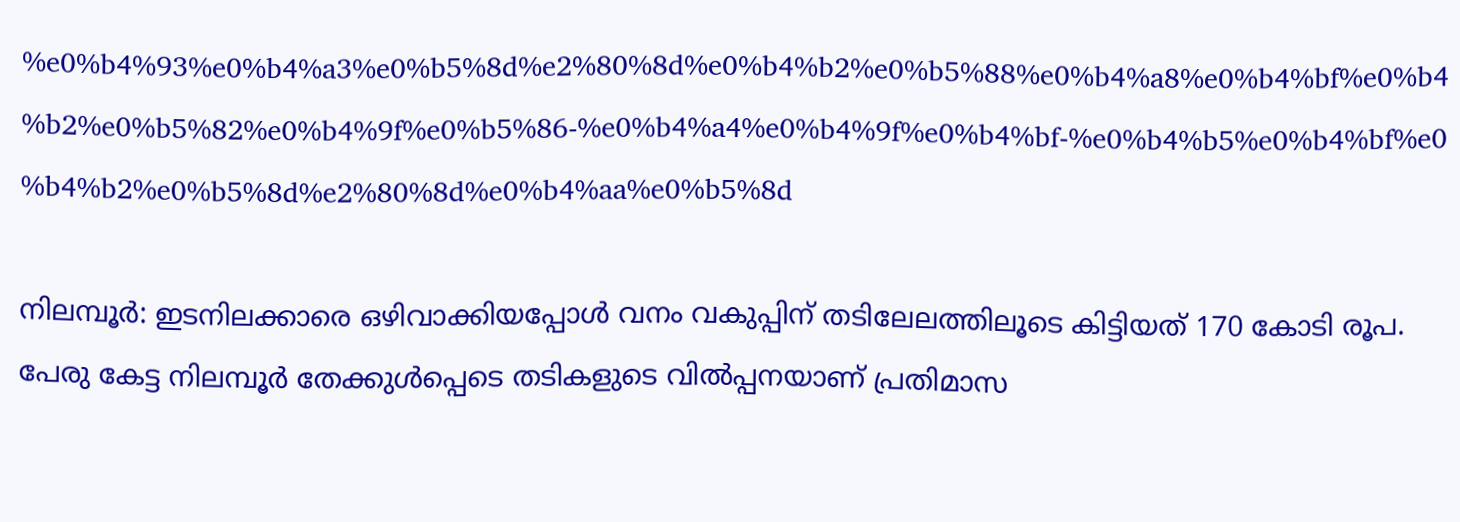%e0%b4%93%e0%b4%a3%e0%b5%8d%e2%80%8d%e0%b4%b2%e0%b5%88%e0%b4%a8%e0%b4%bf%e0%b4%b2%e0%b5%82%e0%b4%9f%e0%b5%86-%e0%b4%a4%e0%b4%9f%e0%b4%bf-%e0%b4%b5%e0%b4%bf%e0%b4%b2%e0%b5%8d%e2%80%8d%e0%b4%aa%e0%b5%8d

നിലമ്പൂര്‍: ഇടനിലക്കാരെ ഒഴിവാക്കിയപ്പോള്‍ വനം വകുപ്പിന് തടിലേലത്തിലൂടെ കിട്ടിയത് 170 കോടി രൂപ. പേരു കേട്ട നിലമ്പൂര്‍ തേക്കുള്‍പ്പെടെ തടികളുടെ വില്‍പ്പനയാണ് പ്രതിമാസ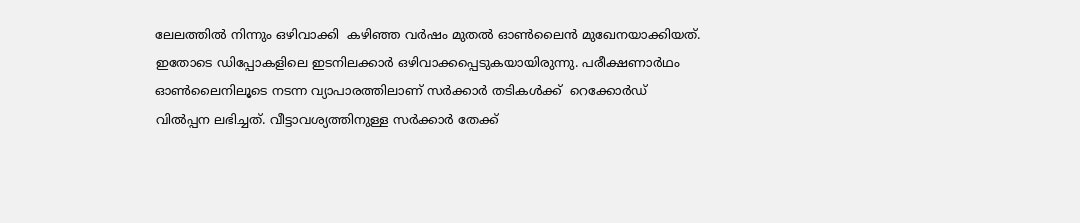ലേലത്തില്‍ നിന്നും ഒഴിവാക്കി  കഴിഞ്ഞ വര്‍ഷം മുതല്‍ ഓണ്‍ലൈന്‍ മുഖേനയാക്കിയത്. ഇതോടെ ഡിപ്പോകളിലെ ഇടനിലക്കാര്‍ ഒഴിവാക്കപ്പെടുകയായിരുന്നു. പരീക്ഷണാര്‍ഥം ഓണ്‍ലൈനിലൂടെ നടന്ന വ്യാപാരത്തിലാണ് സര്‍ക്കാര്‍ തടികള്‍ക്ക്  റെക്കോര്‍ഡ് വില്‍പ്പന ലഭിച്ചത്. വീട്ടാവശ്യത്തിനുള്ള സര്‍ക്കാര്‍ തേക്ക്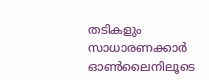തടികളും സാധാരണക്കാര്‍ ഓണ്‍ലൈനിലൂടെ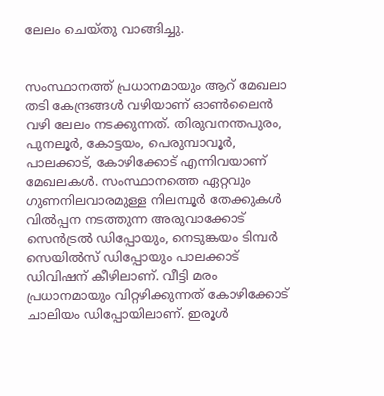ലേലം ചെയ്തു വാങ്ങിച്ചു.


സംസ്ഥാനത്ത് പ്രധാനമായും ആറ് മേഖലാ തടി കേന്ദ്രങ്ങള്‍ വഴിയാണ് ഓണ്‍ലൈന്‍ വഴി ലേലം നടക്കുന്നത്. തിരുവനന്തപുരം, പുനലൂര്‍, കോട്ടയം, പെരുമ്പാവൂര്‍, പാലക്കാട്, കോഴിക്കോട് എന്നിവയാണ് മേഖലകള്‍. സംസ്ഥാനത്തെ ഏറ്റവും ഗുണനിലവാരമുള്ള നിലമ്പൂര്‍ തേക്കുകള്‍ വില്‍പ്പന നടത്തുന്ന അരുവാക്കോട് സെന്‍ട്രല്‍ ഡിപ്പോയും, നെടുങ്കയം ടിമ്പര്‍ സെയില്‍സ് ഡിപ്പോയും പാലക്കാട് ഡിവിഷന് കീഴിലാണ്. വീട്ടി മരം പ്രധാനമായും വിറ്റഴിക്കുന്നത് കോഴിക്കോട് ചാലിയം ഡിപ്പോയിലാണ്. ഇരൂള്‍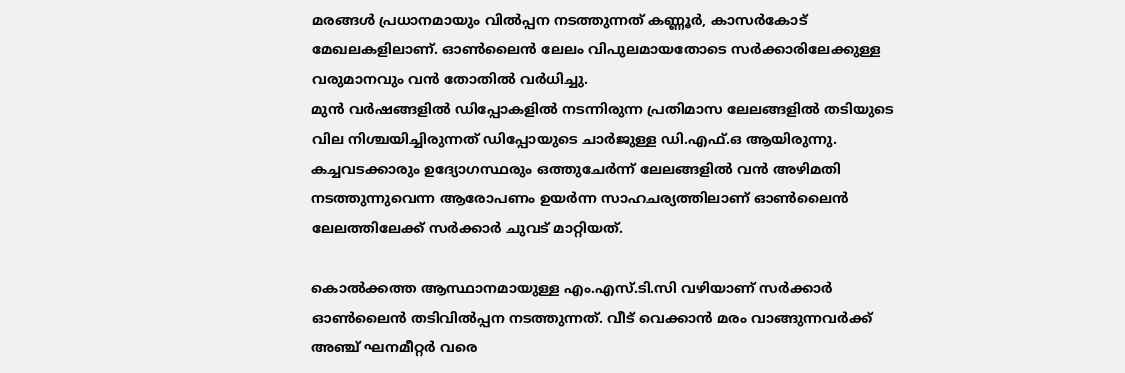മരങ്ങള്‍ പ്രധാനമായും വില്‍പ്പന നടത്തുന്നത് കണ്ണൂര്‍, കാസര്‍കോട് മേഖലകളിലാണ്. ഓണ്‍ലൈന്‍ ലേലം വിപുലമായതോടെ സര്‍ക്കാരിലേക്കുള്ള വരുമാനവും വന്‍ തോതില്‍ വര്‍ധിച്ചു.
മുന്‍ വര്‍ഷങ്ങളില്‍ ഡിപ്പോകളില്‍ നടന്നിരുന്ന പ്രതിമാസ ലേലങ്ങളില്‍ തടിയുടെ വില നിശ്ചയിച്ചിരുന്നത് ഡിപ്പോയുടെ ചാര്‍ജുള്ള ഡി.എഫ്.ഒ ആയിരുന്നു. കച്ചവടക്കാരും ഉദ്യോഗസ്ഥരും ഒത്തുചേര്‍ന്ന് ലേലങ്ങളില്‍ വന്‍ അഴിമതി നടത്തുന്നുവെന്ന ആരോപണം ഉയര്‍ന്ന സാഹചര്യത്തിലാണ് ഓണ്‍ലൈന്‍ ലേലത്തിലേക്ക് സര്‍ക്കാര്‍ ചുവട് മാറ്റിയത്.

കൊല്‍ക്കത്ത ആസ്ഥാനമായുള്ള എം.എസ്.ടി.സി വഴിയാണ് സര്‍ക്കാര്‍ ഓണ്‍ലൈന്‍ തടിവില്‍പ്പന നടത്തുന്നത്. വീട് വെക്കാന്‍ മരം വാങ്ങുന്നവര്‍ക്ക് അഞ്ച് ഘനമീറ്റര്‍ വരെ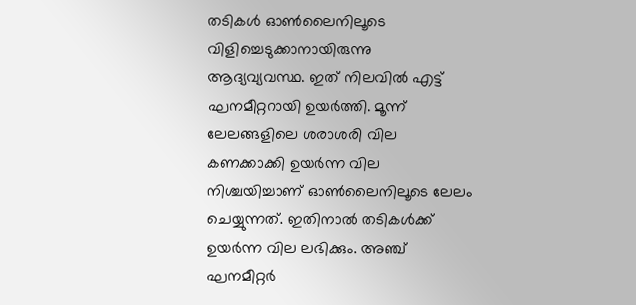തടികള്‍ ഓണ്‍ലൈനിലൂടെ വിളിച്ചെടുക്കാനായിരുന്നു ആദ്യവ്യവസ്ഥ. ഇത് നിലവില്‍ എട്ട് ഘനമീറ്ററായി ഉയര്‍ത്തി. മൂന്ന് ലേലങ്ങളിലെ ശരാശരി വില കണക്കാക്കി ഉയര്‍ന്ന വില നിശ്ചയിച്ചാണ് ഓണ്‍ലൈനിലൂടെ ലേലം ചെയ്യുന്നത്. ഇതിനാല്‍ തടികള്‍ക്ക് ഉയര്‍ന്ന വില ലഭിക്കും. അഞ്ച് ഘനമീറ്റര്‍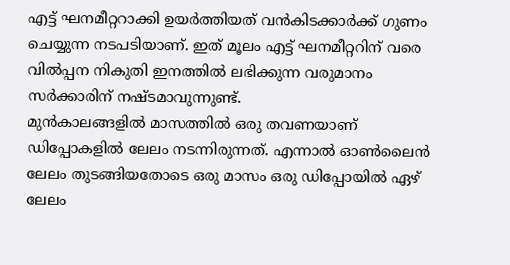എട്ട് ഘനമീറ്ററാക്കി ഉയര്‍ത്തിയത് വന്‍കിടക്കാര്‍ക്ക് ഗുണം ചെയ്യുന്ന നടപടിയാണ്. ഇത് മൂലം എട്ട് ഘനമീറ്ററിന് വരെ വില്‍പ്പന നികുതി ഇനത്തില്‍ ലഭിക്കുന്ന വരുമാനം സര്‍ക്കാരിന് നഷ്ടമാവുന്നുണ്ട്.
മുന്‍കാലങ്ങളില്‍ മാസത്തില്‍ ഒരു തവണയാണ് ഡിപ്പോകളില്‍ ലേലം നടന്നിരുന്നത്. എന്നാല്‍ ഓണ്‍ലൈന്‍ ലേലം തുടങ്ങിയതോടെ ഒരു മാസം ഒരു ഡിപ്പോയില്‍ ഏഴ് ലേലം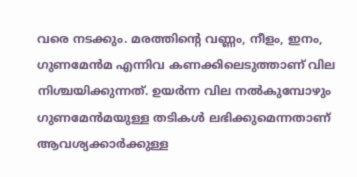വരെ നടക്കും. മരത്തിന്റെ വണ്ണം, നീളം, ഇനം, ഗുണമേന്‍മ എന്നിവ കണക്കിലെടുത്താണ് വില നിശ്ചയിക്കുന്നത്. ഉയര്‍ന്ന വില നല്‍കുമ്പോഴും ഗുണമേന്‍മയുള്ള തടികള്‍ ലഭിക്കുമെന്നതാണ് ആവശ്യക്കാര്‍ക്കുള്ള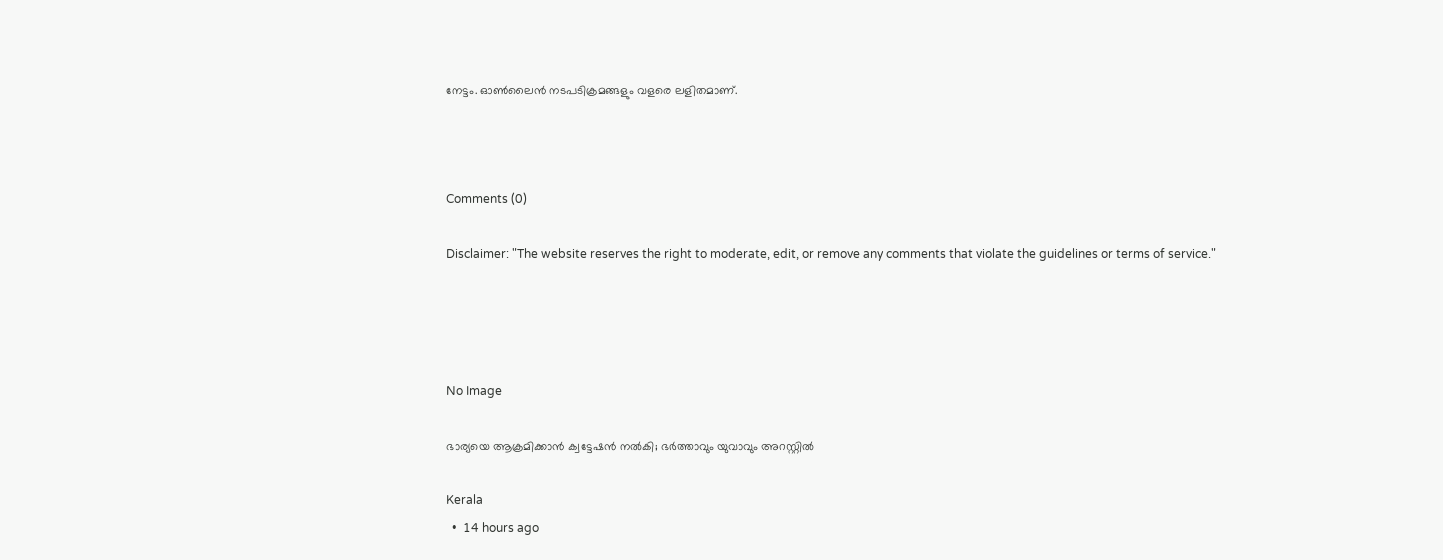നേട്ടം. ഓണ്‍ലൈന്‍ നടപടിക്രമങ്ങളും വളരെ ലളിതമാണ്.



Comments (0)

Disclaimer: "The website reserves the right to moderate, edit, or remove any comments that violate the guidelines or terms of service."




No Image

ഭാര്യയെ ആക്രമിക്കാന്‍ ക്വട്ടേഷന്‍ നല്‍കി; ഭര്‍ത്താവും യുവാവും അറസ്റ്റില്‍

Kerala
  •  14 hours ago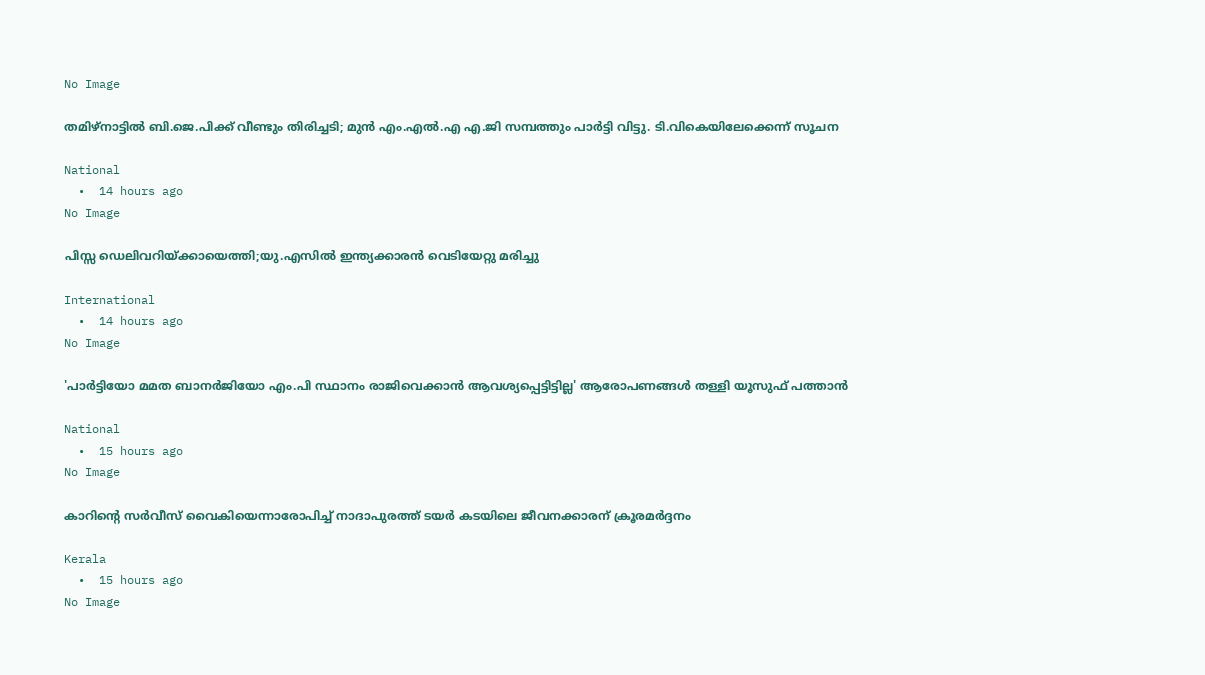No Image

തമിഴ്‌നാട്ടില്‍ ബി.ജെ.പിക്ക് വീണ്ടും തിരിച്ചടി; മുന്‍ എം.എല്‍.എ എ.ജി സമ്പത്തും പാര്‍ട്ടി വിട്ടു. ടി.വികെയിലേക്കെന്ന് സൂചന

National
  •  14 hours ago
No Image

പിസ്സ ഡെലിവറിയ്ക്കായെത്തി;യു.എസില്‍ ഇന്ത്യക്കാരന്‍ വെടിയേറ്റു മരിച്ചു

International
  •  14 hours ago
No Image

'പാര്‍ട്ടിയോ മമത ബാനര്‍ജിയോ എം.പി സ്ഥാനം രാജിവെക്കാന്‍ ആവശ്യപ്പെട്ടിട്ടില്ല' ആരോപണങ്ങള്‍ തള്ളി യൂസുഫ് പത്താന്‍

National
  •  15 hours ago
No Image

കാറിന്റെ സര്‍വീസ് വൈകിയെന്നാരോപിച്ച് നാദാപുരത്ത് ടയര്‍ കടയിലെ ജീവനക്കാരന് ക്രൂരമര്‍ദ്ദനം

Kerala
  •  15 hours ago
No Image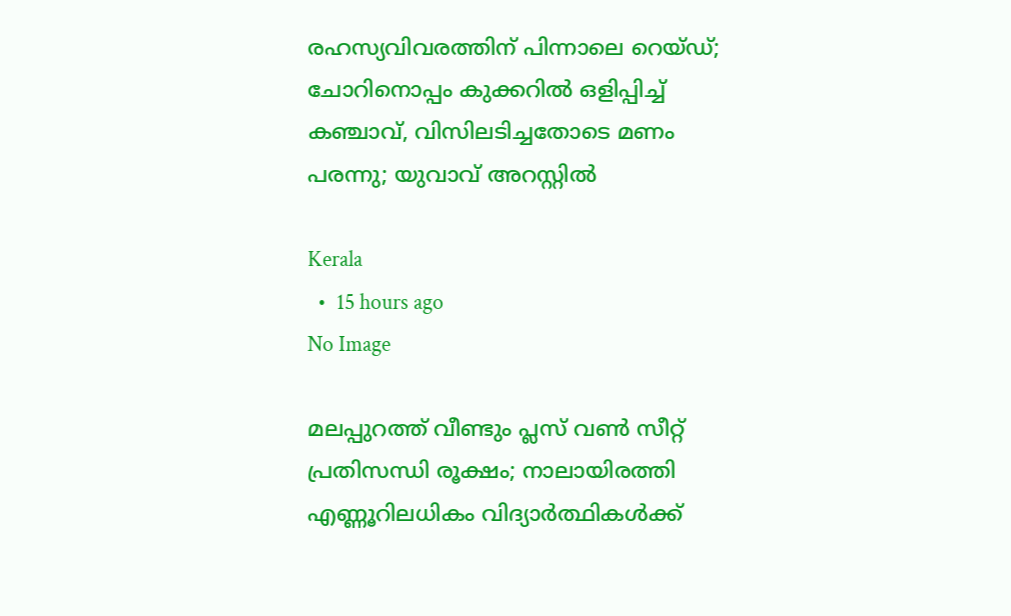രഹസ്യവിവരത്തിന് പിന്നാലെ റെയ്ഡ്; ചോറിനൊപ്പം കുക്കറില്‍ ഒളിപ്പിച്ച് കഞ്ചാവ്, വിസിലടിച്ചതോടെ മണം പരന്നു; യുവാവ് അറസ്റ്റില്‍

Kerala
  •  15 hours ago
No Image

മലപ്പുറത്ത് വീണ്ടും പ്ലസ് വണ്‍ സീറ്റ് പ്രതിസന്ധി രൂക്ഷം; നാലായിരത്തി എണ്ണൂറിലധികം വിദ്യാര്‍ത്ഥികള്‍ക്ക്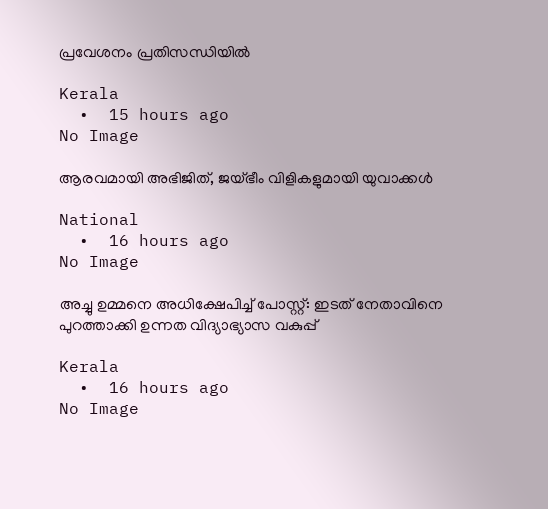പ്രവേശനം പ്രതിസന്ധിയില്‍

Kerala
  •  15 hours ago
No Image

ആരവമായി അഭിജിത്, ജയ്ഭീം വിളികളുമായി യുവാക്കള്‍

National
  •  16 hours ago
No Image

അച്ചു ഉമ്മനെ അധിക്ഷേപിച്ച് പോസ്റ്റ്: ഇടത് നേതാവിനെ പുറത്താക്കി ഉന്നത വിദ്യാഭ്യാസ വകുപ്പ്

Kerala
  •  16 hours ago
No Image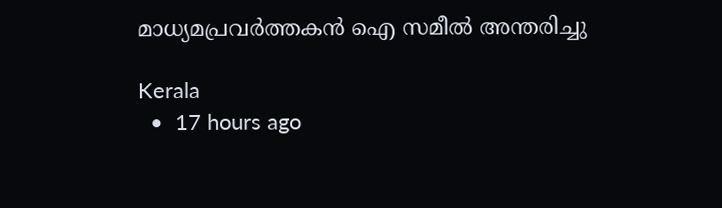മാധ്യമപ്രവര്‍ത്തകന്‍ ഐ സമീല്‍ അന്തരിച്ചു

Kerala
  •  17 hours ago